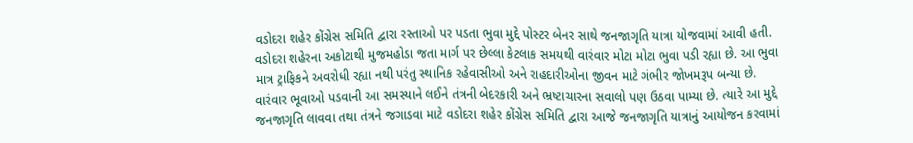વડોદરા શહેર કોંગ્રેસ સમિતિ દ્વારા રસ્તાઓ પર પડતા ભુવા મુદ્દે પોસ્ટર બેનર સાથે જનજાગૃતિ યાત્રા યોજવામાં આવી હતી. વડોદરા શહેરના અકોટાથી મુજમહોડા જતા માર્ગ પર છેલ્લા કેટલાક સમયથી વારંવાર મોટા મોટા ભુવા પડી રહ્યા છે. આ ભુવા માત્ર ટ્રાફિકને અવરોધી રહ્યા નથી પરંતુ સ્થાનિક રહેવાસીઓ અને રાહદારીઓના જીવન માટે ગંભીર જોખમરૂપ બન્યા છે. વારંવાર ભૂવાઓ પડવાની આ સમસ્યાને લઈને તંત્રની બેદરકારી અને ભ્રષ્ટાચારના સવાલો પણ ઉઠવા પામ્યા છે. ત્યારે આ મુદ્દે જનજાગૃતિ લાવવા તથા તંત્રને જગાડવા માટે વડોદરા શહેર કોંગ્રેસ સમિતિ દ્વારા આજે જનજાગૃતિ યાત્રાનું આયોજન કરવામાં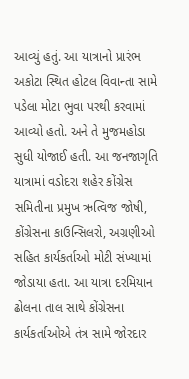આવ્યું હતું. આ યાત્રાનો પ્રારંભ અકોટા સ્થિત હોટલ વિવાન્તા સામે પડેલા મોટા ભુવા પરથી કરવામાં આવ્યો હતો. અને તે મુજમહોડા સુધી યોજાઈ હતી. આ જનજાગૃતિ યાત્રામાં વડોદરા શહેર કોંગ્રેસ સમિતીના પ્રમુખ ઋત્વિજ જોષી, કોંગ્રેસના કાઉન્સિલરો, અગ્રણીઓ સહિત કાર્યકર્તાઓ મોટી સંખ્યામાં જોડાયા હતા. આ યાત્રા દરમિયાન ઢોલના તાલ સાથે કોંગ્રેસના કાર્યકર્તાઓએ તંત્ર સામે જોરદાર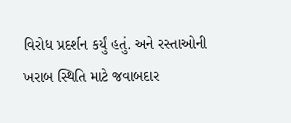વિરોધ પ્રદર્શન કર્યું હતું. અને રસ્તાઓની ખરાબ સ્થિતિ માટે જવાબદાર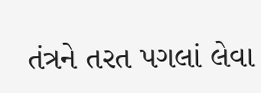તંત્રને તરત પગલાં લેવા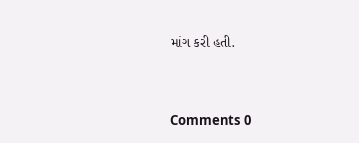માંગ કરી હતી.


Comments 0